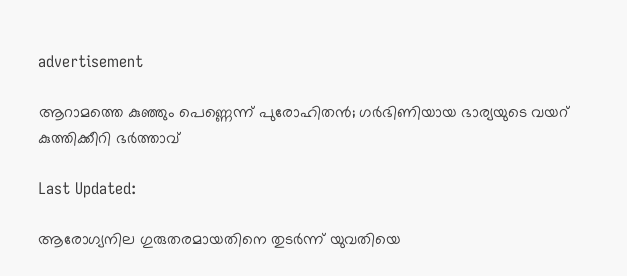advertisement

ആറാമത്തെ കുഞ്ഞും പെണ്ണെന്ന് പുരോഹിതൻ; ഗർഭിണിയായ ഭാര്യയുടെ വയറ് കുത്തിക്കീറി ഭർത്താവ്

Last Updated:

ആരോഗ്യനില ഗുരുതരമായതിനെ തുടർന്ന് യുവതിയെ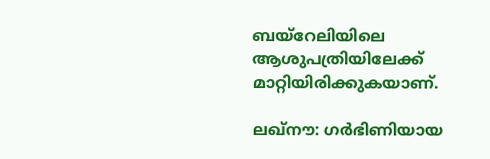ബയ്റേലിയിലെ ആശുപത്രിയിലേക്ക് മാറ്റിയിരിക്കുകയാണ്.

ലഖ്നൗ: ഗർഭിണിയായ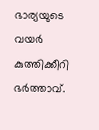ഭാര്യയുടെ വയർ കുത്തിക്കീറി ഭർത്താവ്.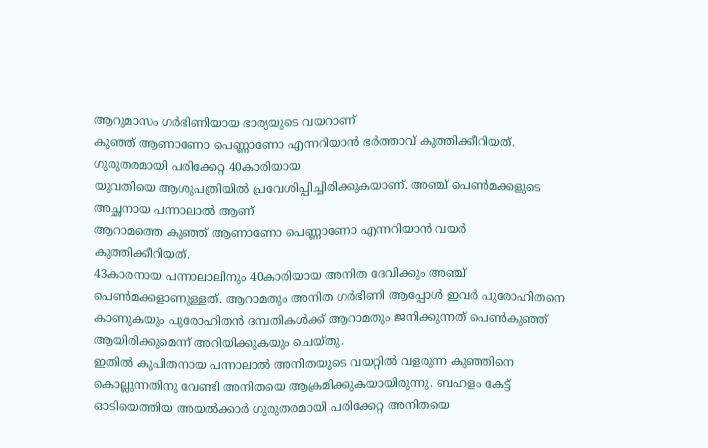ആറുമാസം ഗർഭിണിയായ ഭാര്യയുടെ വയറാണ്
കുഞ്ഞ് ആണാണോ പെണ്ണാണോ എന്നറിയാൻ ഭർത്താവ് കുത്തിക്കീറിയത്. ഗുരുതരമായി പരിക്കേറ്റ 40കാരിയായ
യുവതിയെ ആശുപത്രിയിൽ പ്രവേശിപ്പിച്ചിരിക്കുകയാണ്. അഞ്ച് പെൺമക്കളുടെ അച്ഛനായ പന്നാലാൽ ആണ്
ആറാമത്തെ കുഞ്ഞ് ആണാണോ പെണ്ണാണോ എന്നറിയാൻ വയർ കുത്തിക്കീറിയത്.
43കാരനായ പന്നാലാലിനും 40കാരിയായ അനിത ദേവിക്കും അഞ്ച് പെൺമക്കളാണുള്ളത്. ആറാമതും അനിത ഗർഭിണി ആപ്പോൾ ഇവർ പുരോഹിതനെ കാണുകയും പുരോഹിതൻ ദമ്പതികൾക്ക് ആറാമതും ജനിക്കുന്നത് പെൺകുഞ്ഞ് ആയിരിക്കുമെന്ന് അറിയിക്കുകയും ചെയ്തു.
ഇതിൽ കുപിതനായ പന്നാലാൽ അനിതയുടെ വയറ്റിൽ വളരുന്ന കുഞ്ഞിനെ കൊല്ലുന്നതിനു വേണ്ടി അനിതയെ ആക്രമിക്കുകയായിരുന്നു. ബഹളം കേട്ട് ഓടിയെത്തിയ അയൽക്കാർ ഗുരുതരമായി പരിക്കേറ്റ അനിതയെ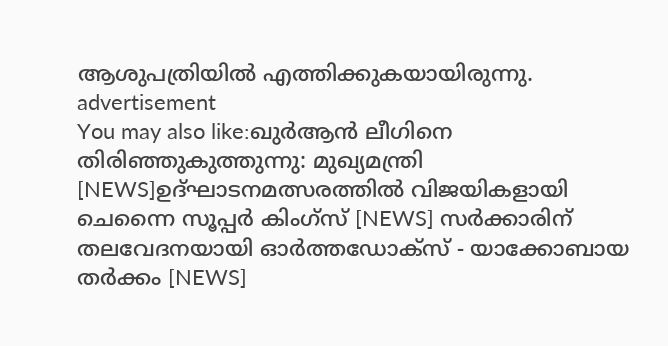ആശുപത്രിയിൽ എത്തിക്കുകയായിരുന്നു.
advertisement
You may also like:ഖുർആൻ ലീഗിനെ തിരിഞ്ഞുകുത്തുന്നു: മുഖ്യമന്ത്രി [NEWS]ഉദ്ഘാടനമത്സരത്തിൽ വിജയികളായി ചെന്നൈ സൂപ്പർ കിംഗ്സ് [NEWS] സർക്കാരിന് തലവേദനയായി ഓർത്തഡോക്സ് - യാക്കോബായ തർക്കം [NEWS]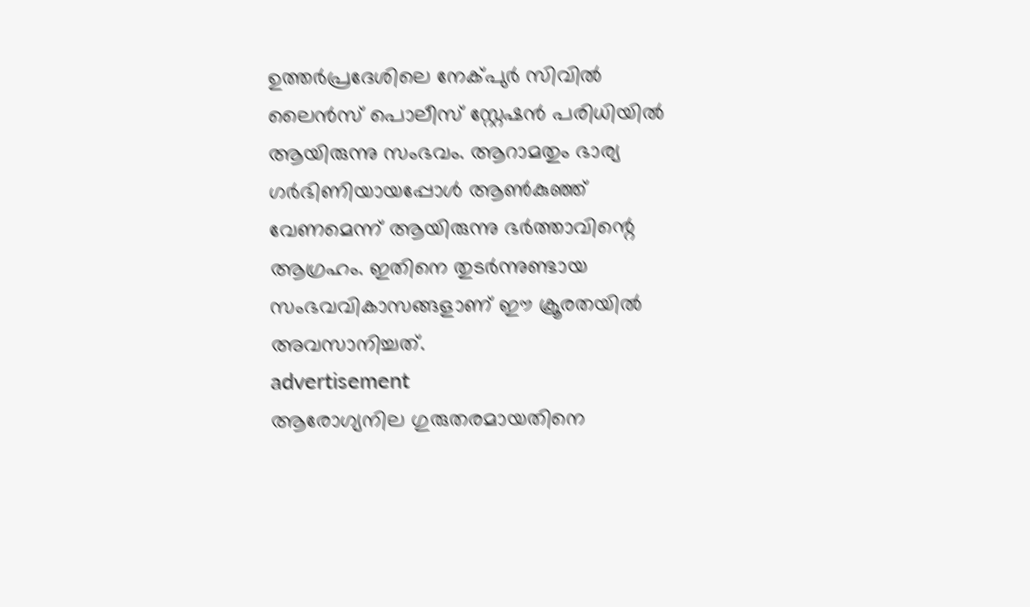ഉത്തർപ്രദേശിലെ നേക്പുർ സിവിൽ ലൈൻസ് പൊലീസ് സ്റ്റേഷൻ പരിധിയിൽ ആയിരുന്നു സംഭവം. ആറാമതും ഭാര്യ ഗർഭിണിയായപ്പോൾ ആൺകുഞ്ഞ് വേണമെന്ന് ആയിരുന്നു ഭർത്താവിന്റെ ആഗ്രഹം. ഇതിനെ തുടർന്നുണ്ടായ സംഭവവികാസങ്ങളാണ് ഈ ക്രൂരതയിൽ അവസാനിച്ചത്.
advertisement
ആരോഗ്യനില ഗുരുതരമായതിനെ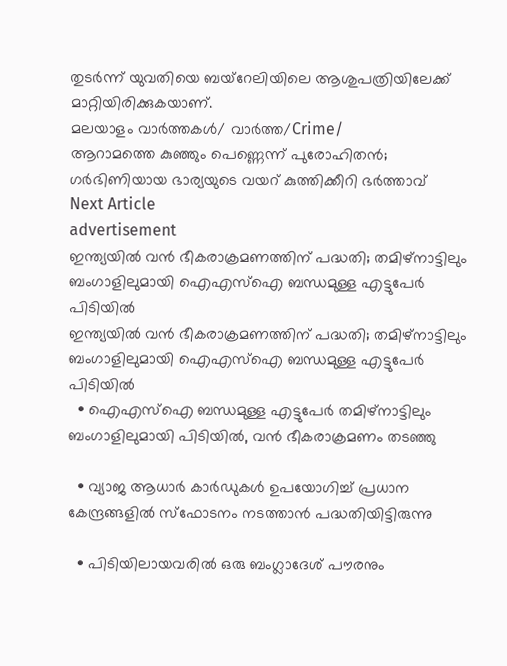തുടർന്ന് യുവതിയെ ബയ്റേലിയിലെ ആശുപത്രിയിലേക്ക് മാറ്റിയിരിക്കുകയാണ്.
മലയാളം വാർത്തകൾ/ വാർത്ത/Crime/
ആറാമത്തെ കുഞ്ഞും പെണ്ണെന്ന് പുരോഹിതൻ; ഗർഭിണിയായ ഭാര്യയുടെ വയറ് കുത്തിക്കീറി ഭർത്താവ്
Next Article
advertisement
ഇന്ത്യയിൽ വൻ ഭീകരാക്രമണത്തിന് പദ്ധതി; തമിഴ്‌നാട്ടിലും ബംഗാളിലുമായി ഐഎസ്‌ഐ ബന്ധമുള്ള എട്ടുപേർ പിടിയിൽ
ഇന്ത്യയിൽ വൻ ഭീകരാക്രമണത്തിന് പദ്ധതി; തമിഴ്‌നാട്ടിലും ബംഗാളിലുമായി ഐഎസ്‌ഐ ബന്ധമുള്ള എട്ടുപേർ പിടിയിൽ
  • ഐഎസ്‌ഐ ബന്ധമുള്ള എട്ടുപേർ തമിഴ്‌നാട്ടിലും ബംഗാളിലുമായി പിടിയിൽ, വൻ ഭീകരാക്രമണം തടഞ്ഞു

  • വ്യാജ ആധാർ കാർഡുകൾ ഉപയോഗിച്ച് പ്രധാന കേന്ദ്രങ്ങളിൽ സ്ഫോടനം നടത്താൻ പദ്ധതിയിട്ടിരുന്നു

  • പിടിയിലായവരിൽ ഒരു ബംഗ്ലാദേശ് പൗരനും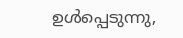ഉൾപ്പെടുന്നു,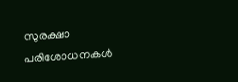സുരക്ഷാ പരിശോധനകൾ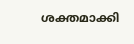ശക്തമാക്കി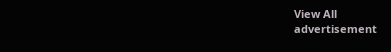View All
advertisement